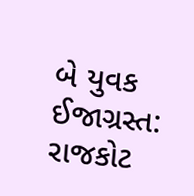બે યુવક ઈજાગ્રસ્ત: રાજકોટ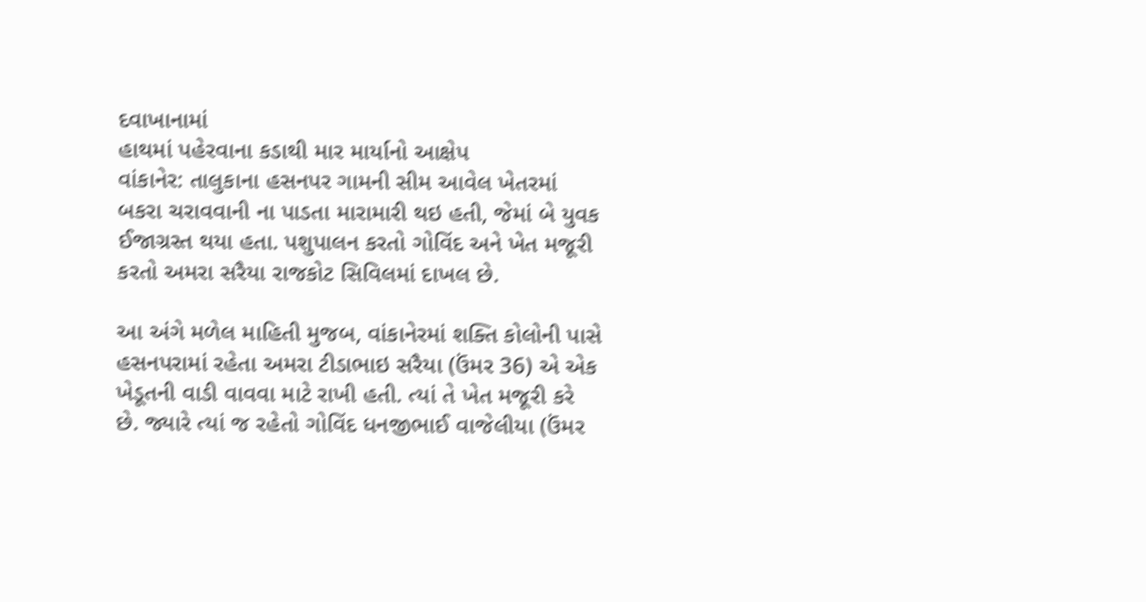દવાખાનામાં
હાથમાં પહેરવાના કડાથી માર માર્યાનો આક્ષેપ
વાંકાનેર: તાલુકાના હસનપર ગામની સીમ આવેલ ખેતરમાં બકરા ચરાવવાની ના પાડતા મારામારી થઇ હતી, જેમાં બે યુવક ઈજાગ્રસ્ત થયા હતા. પશુપાલન કરતો ગોવિંદ અને ખેત મજૂરી કરતો અમરા સરૈયા રાજકોટ સિવિલમાં દાખલ છે.

આ અંગે મળેલ માહિતી મુજબ, વાંકાનેરમાં શક્તિ કોલોની પાસે હસનપરામાં રહેતા અમરા ટીડાભાઇ સરૈયા (ઉંમર 36) એ એક ખેડૂતની વાડી વાવવા માટે રાખી હતી. ત્યાં તે ખેત મજૂરી કરે છે. જ્યારે ત્યાં જ રહેતો ગોવિંદ ધનજીભાઈ વાજેલીયા (ઉંમર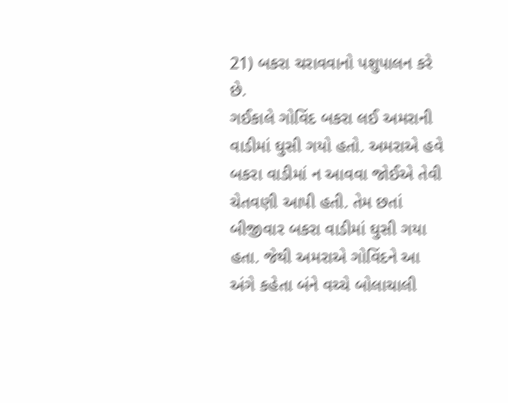21) બકરા ચરાવવાનો પશુપાલન કરે છે.
ગઈકાલે ગોવિંદ બકરા લઈ અમરાની વાડીમાં ઘુસી ગયો હતો. અમરાએ હવે બકરા વાડીમાં ન આવવા જોઈએ તેવી ચેતવણી આપી હતી. તેમ છતાં બીજીવાર બકરા વાડીમાં ઘુસી ગયા હતા. જેથી અમરાએ ગોવિંદને આ અંગે કહેતા બંને વચ્ચે બોલાચાલી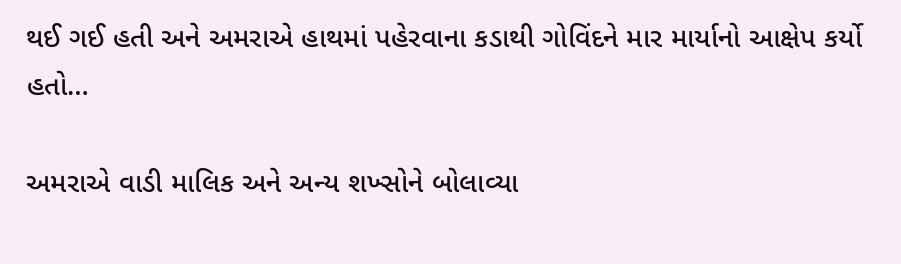થઈ ગઈ હતી અને અમરાએ હાથમાં પહેરવાના કડાથી ગોવિંદને માર માર્યાનો આક્ષેપ કર્યો હતો…

અમરાએ વાડી માલિક અને અન્ય શખ્સોને બોલાવ્યા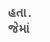હતા. જેમાં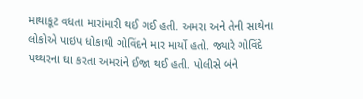માથાકૂટ વધતા મારાંમારી થઈ ગઈ હતી. અમરા અને તેની સાથેના લોકોએ પાઇપ ધોકાથી ગોવિંદને માર માર્યો હતો. જ્યારે ગોવિંદે પથ્થરના ઘા કરતા અમરાંને ઈજા થઈ હતી. પોલીસે બંને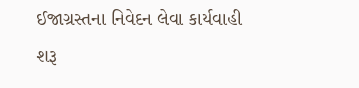ઈજાગ્રસ્તના નિવેદન લેવા કાર્યવાહી શરૂ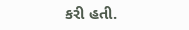કરી હતી.